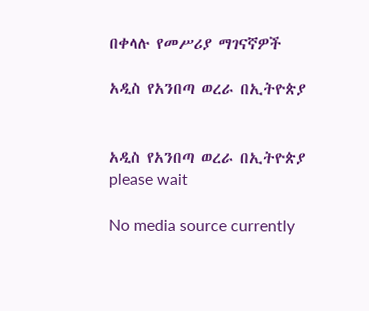በቀላሉ የመሥሪያ ማገናኛዎች

አዲስ የአንበጣ ወረራ በኢትዮጵያ


አዲስ የአንበጣ ወረራ በኢትዮጵያ
please wait

No media source currently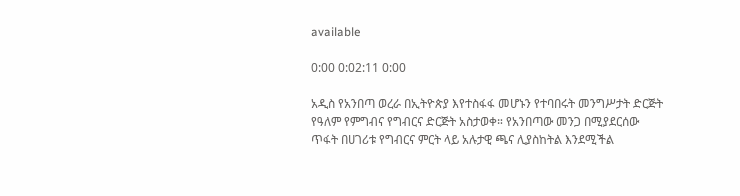available

0:00 0:02:11 0:00

አዲስ የአንበጣ ወረራ በኢትዮጵያ እየተስፋፋ መሆኑን የተባበሩት መንግሥታት ድርጅት የዓለም የምግብና የግብርና ድርጅት አስታወቀ። የአንበጣው መንጋ በሚያደርሰው ጥፋት በሀገሪቱ የግብርና ምርት ላይ አሉታዊ ጫና ሊያስከትል እንደሚችል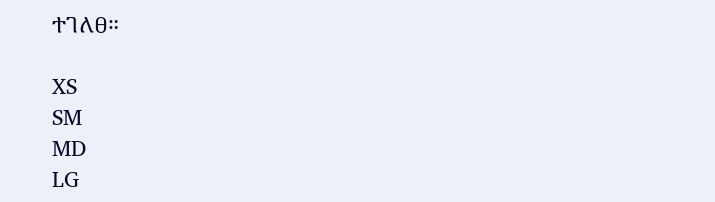ተገለፀ።

XS
SM
MD
LG